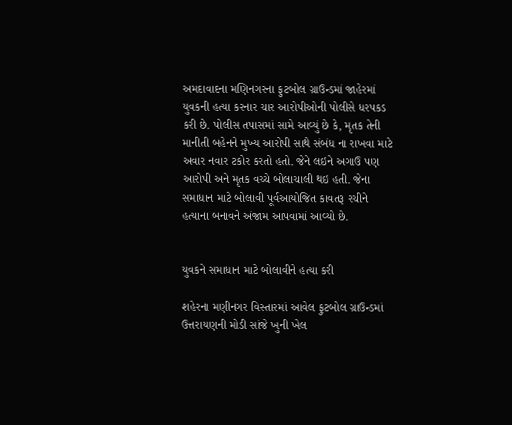અમદાવાદના મણિનગરના ફુટબોલ ગ્રાઉન્ડમાં જાહેરમાં યુવકની હત્યા કરનાર ચાર આરોપીઓની પોલીસે ધરપકડ કરી છે. પોલીસ તપાસમાં સામે આવ્યું છે કે, મૃતક તેની માનીતી બહેનને મુખ્ય આરોપી સાથે સંબંધ ના રાખવા માટે અવાર નવાર ટકોર કરતો હતો. જેને લઇને અગાઉ પણ આરોપી અને મૃતક વચ્ચે બોલાચાલી થઇ હતી. જેના સમાધાન માટે બોલાવી પૂર્વઆયોજિત કાવતરૂ રચીને હત્યાના બનાવને અંજામ આપવામાં આવ્યો છે.


યુવકને સમાધાન માટે બોલાવીને હત્યા કરી

શહેરના મણીનગર વિસ્તારમાં આવેલ ફુટબોલ ગ્રાઉન્ડમાં ઉત્તરાયણની મોડી સાંજે ખુની ખેલ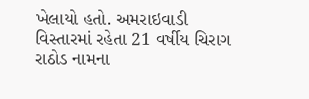ખેલાયો હતો. અમરાઇવાડી વિસ્તારમાં રહેતા 21 વર્ષીય ચિરાગ રાઠોડ નામના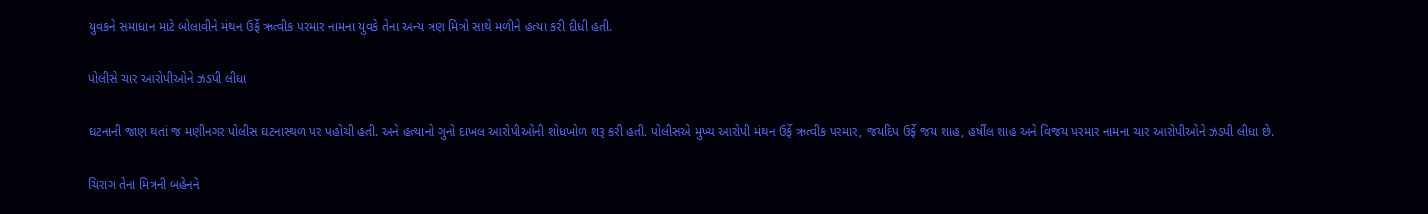યુવકને સમાધાન માટે બોલાવીને મંથન ઉર્ફે ઋત્વીક પરમાર નામના યુવકે તેના અન્ય ત્રણ મિત્રો સાથે મળીને હત્યા કરી દીધી હતી.

પોલીસે ચાર આરોપીઓને ઝડપી લીધા

ઘટનાની જાણ થતાં જ મણીનગર પોલીસ ઘટનાસ્થળ પર પહોચી હતી. અને હત્યાનો ગુનો દાખલ આરોપીઓની શોધખોળ શરૂ કરી હતી. પોલીસએ મુખ્ય આરોપી મંથન ઉર્ફે ઋત્વીક પરમાર, જયદિપ ઉર્ફે જય શાહ, હર્ષીલ શાહ અને વિજય પરમાર નામના ચાર આરોપીઓને ઝડપી લીધા છે.

ચિરાગ તેના મિત્રની બહેનને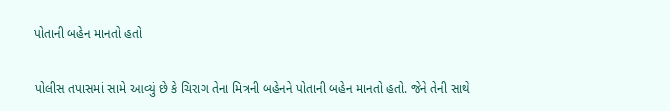પોતાની બહેન માનતો હતો

પોલીસ તપાસમાં સામે આવ્યું છે કે ચિરાગ તેના મિત્રની બહેનને પોતાની બહેન માનતો હતો. જેને તેની સાથે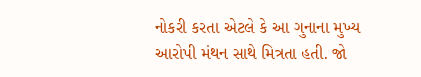નોકરી કરતા એટલે કે આ ગુનાના મુખ્ય આરોપી મંથન સાથે મિત્રતા હતી. જો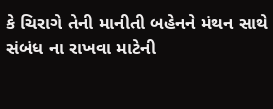કે ચિરાગે તેની માનીતી બહેનને મંથન સાથે સંબંધ ના રાખવા માટેની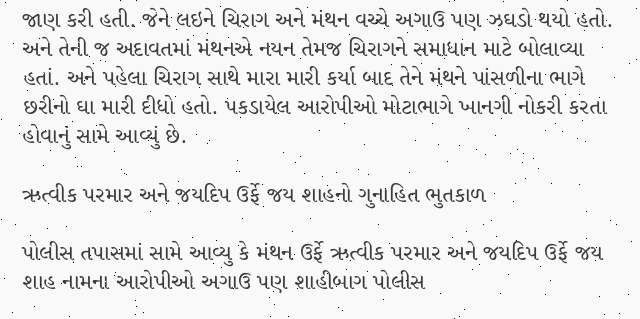જાણ કરી હતી. જેને લઇને ચિરાગ અને મંથન વચ્ચે અગાઉ પણ ઝઘડો થયો હતો. અને તેની જ અદાવતમાં મંથનએ નયન તેમજ ચિરાગને સમાધાન માટે બોલાવ્યા હતાં. અને પહેલા ચિરાગ સાથે મારા મારી કર્યા બાદ તેને મંથને પાંસળીના ભાગે છરીનો ઘા મારી દીધો હતો. પકડાયેલ આરોપીઓ મોટાભાગે ખાનગી નોકરી કરતા હોવાનું સામે આવ્યું છે.

ઋત્વીક પરમાર અને જયદિપ ઉર્ફે જય શાહનો ગુનાહિત ભુતકાળ

પોલીસ તપાસમાં સામે આવ્યુ કે મંથન ઉર્ફે ઋત્વીક પરમાર અને જયદિપ ઉર્ફે જય શાહ નામના આરોપીઓ અગાઉ પણ શાહીબાગ પોલીસ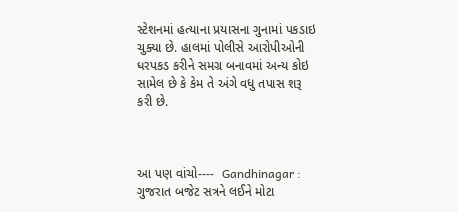સ્ટેશનમાં હત્યાના પ્રયાસના ગુનામાં પકડાઇ ચુક્યા છે. હાલમાં પોલીસે આરોપીઓની ધરપકડ કરીને સમગ્ર બનાવમાં અન્ય કોઇ સામેલ છે કે કેમ તે અંગે વધુ તપાસ શરૂ કરી છે.



આ પણ વાંચો----  Gandhinagar : ગુજરાત બજેટ સત્રને લઈને મોટા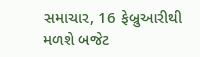સમાચાર, 16 ફેબ્રુઆરીથી મળશે બજેટ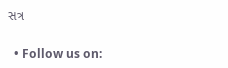સત્ર

  • Follow us on: